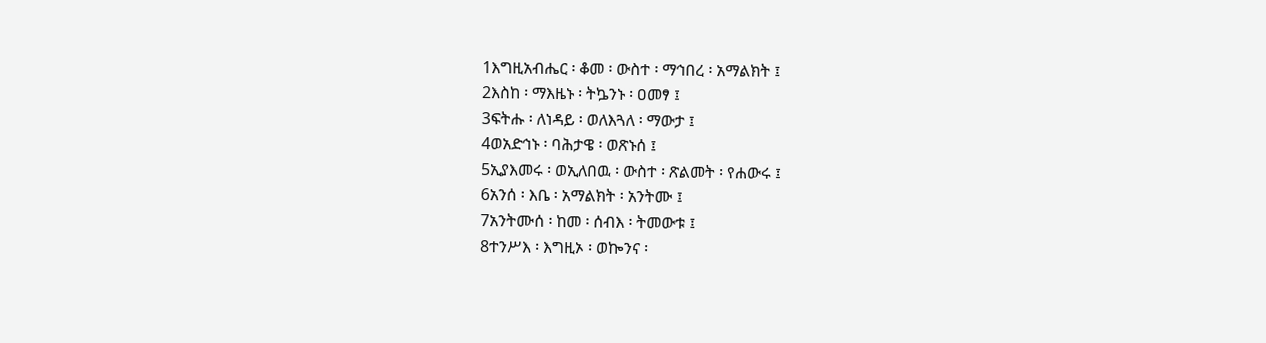1እግዚአብሔር ፡ ቆመ ፡ ውስተ ፡ ማኅበረ ፡ አማልክት ፤
2እስከ ፡ ማእዜኑ ፡ ትኴንኑ ፡ ዐመፃ ፤
3ፍትሑ ፡ ለነዳይ ፡ ወለእጓለ ፡ ማውታ ፤
4ወአድኅኑ ፡ ባሕታዌ ፡ ወጽኑሰ ፤
5ኢያእመሩ ፡ ወኢለበዉ ፡ ውስተ ፡ ጽልመት ፡ የሐውሩ ፤
6አንሰ ፡ እቤ ፡ አማልክት ፡ አንትሙ ፤
7አንትሙሰ ፡ ከመ ፡ ሰብእ ፡ ትመውቱ ፤
8ተንሥእ ፡ እግዚኦ ፡ ወኰንና ፡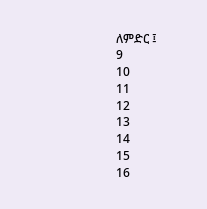ለምድር ፤
9
10
11
12
13
14
15
16